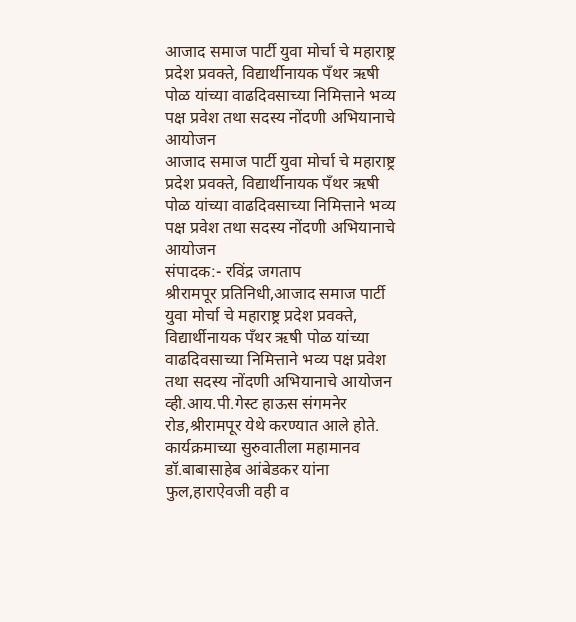आजाद समाज पार्टी युवा मोर्चा चे महाराष्ट्र प्रदेश प्रवक्ते, विद्यार्थीनायक पँथर ऋषी पोळ यांच्या वाढदिवसाच्या निमित्ताने भव्य पक्ष प्रवेश तथा सदस्य नोंदणी अभियानाचे आयोजन
आजाद समाज पार्टी युवा मोर्चा चे महाराष्ट्र प्रदेश प्रवक्ते, विद्यार्थीनायक पँथर ऋषी पोळ यांच्या वाढदिवसाच्या निमित्ताने भव्य पक्ष प्रवेश तथा सदस्य नोंदणी अभियानाचे आयोजन
संपादक:- रविंद्र जगताप
श्रीरामपूर प्रतिनिधी,आजाद समाज पार्टी युवा मोर्चा चे महाराष्ट्र प्रदेश प्रवक्ते, विद्यार्थीनायक पँथर ऋषी पोळ यांच्या वाढदिवसाच्या निमित्ताने भव्य पक्ष प्रवेश तथा सदस्य नोंदणी अभियानाचे आयोजन व्ही.आय.पी.गेस्ट हाऊस संगमनेर रोड,श्रीरामपूर येथे करण्यात आले होते. कार्यक्रमाच्या सुरुवातीला महामानव डॉ.बाबासाहेब आंबेडकर यांना फुल,हाराऐवजी वही व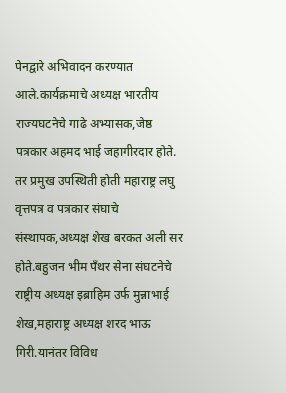पेनद्वारे अभिवादन करण्यात आले.कार्यक्रमाचे अध्यक्ष भारतीय राज्यघटनेचे गाढे अभ्यासक,जेष्ठ पत्रकार अहमद भाई जहागीरदार होते. तर प्रमुख उपस्थिती होती महाराष्ट्र लघु वृत्तपत्र व पत्रकार संघाचे संस्थापक,अध्यक्ष शेख बरकत अली सर होते.बहुजन भीम पँथर सेना संघटनेचे राष्ट्रीय अध्यक्ष इब्राहिम उर्फ मुन्नाभाई शेख,महाराष्ट्र अध्यक्ष शरद भाऊ गिरी.यानंतर विविध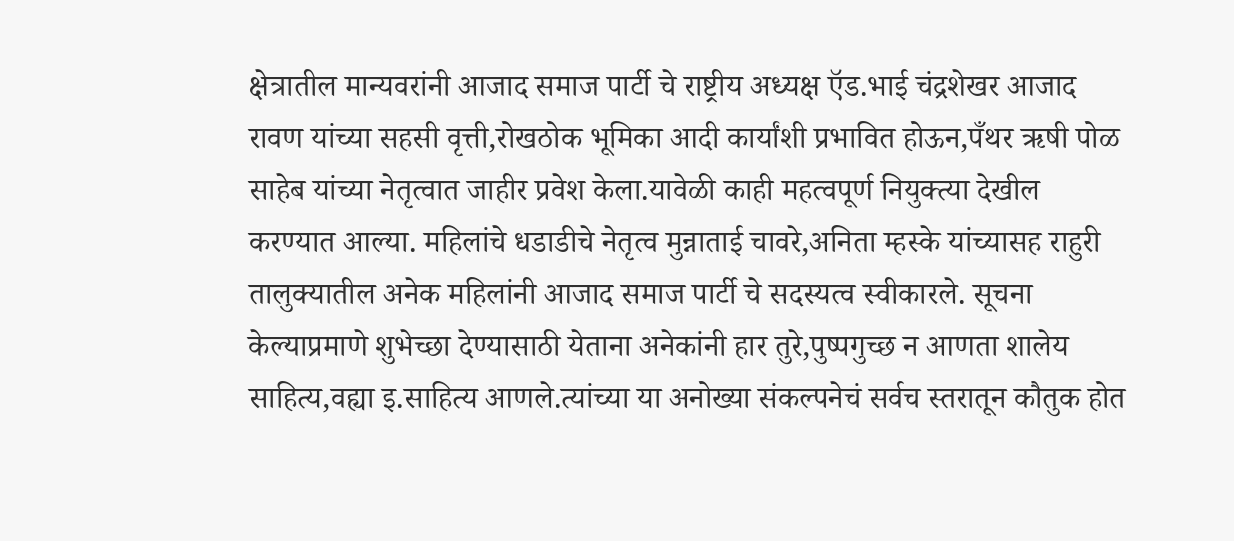क्षेत्रातील मान्यवरांनी आजाद समाज पार्टी चे राष्ट्रीय अध्यक्ष ऍड.भाई चंद्रशेखर आजाद रावण यांच्या सहसी वृत्ती,रोखठोक भूमिका आदी कार्यांशी प्रभावित होऊन,पँथर ऋषी पोळ साहेब यांच्या नेतृत्वात जाहीर प्रवेश केला.यावेळी काही महत्वपूर्ण नियुक्त्या देखील करण्यात आल्या. महिलांचे धडाडीचे नेतृत्व मुन्नाताई चावरे,अनिता म्हस्के यांच्यासह राहुरी तालुक्यातील अनेक महिलांनी आजाद समाज पार्टी चे सदस्यत्व स्वीकारले. सूचना केल्याप्रमाणे शुभेच्छा देण्यासाठी येताना अनेकांनी हार तुरे,पुष्पगुच्छ न आणता शालेय साहित्य,वह्या इ.साहित्य आणले.त्यांच्या या अनोख्या संकल्पनेचं सर्वच स्तरातून कौतुक होत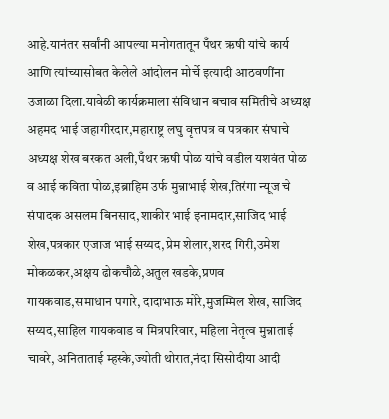आहे.यानंतर सर्वांनी आपल्या मनोगतातून पँथर ऋषी यांचे कार्य आणि त्यांच्यासोबत केलेले आंदोलन मोर्चे इत्यादी आठवणींना उजाळा दिला.यावेळी कार्यक्रमाला संविधान बचाव समितीचे अध्यक्ष अहमद भाई जहागीरदार,महाराष्ट्र लघु वृत्तपत्र व पत्रकार संघाचे अध्यक्ष शेख बरकत अली,पँथर ऋषी पोळ यांचे वडील यशवंत पोळ व आई कविता पोळ,इब्राहिम उर्फ मुन्नाभाई शेख,तिरंगा न्यूज चे संपादक असलम बिनसाद,शाकीर भाई इनामदार,साजिद भाई शेख,पत्रकार एजाज भाई सय्यद,प्रेम शेलार,शरद गिरी,उमेश मोकळकर,अक्षय ढोकचौळे,अतुल खडके,प्रणव गायकवाड,समाधान पगारे, दादाभाऊ मोरे,मुजम्मिल शेख, साजिद सय्यद,साहिल गायकवाड व मित्रपरिवार, महिला नेतृत्व मुन्नाताई चावरे, अनिताताई म्हस्के,ज्योती थोरात,नंदा सिसोदीया आदी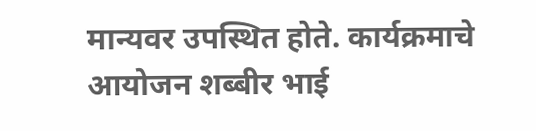मान्यवर उपस्थित होते. कार्यक्रमाचे आयोजन शब्बीर भाई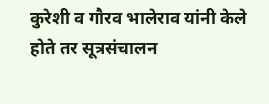कुरेशी व गौरव भालेराव यांनी केले होते तर सूत्रसंचालन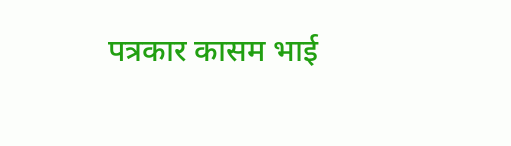पत्रकार कासम भाई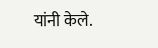यांनी केले.